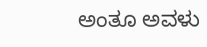ಅಂತೂ ಅವಳು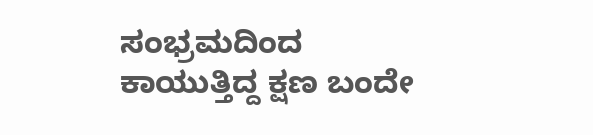ಸಂಭ್ರಮದಿಂದ ಕಾಯುತ್ತಿದ್ದ ಕ್ಷಣ ಬಂದೇ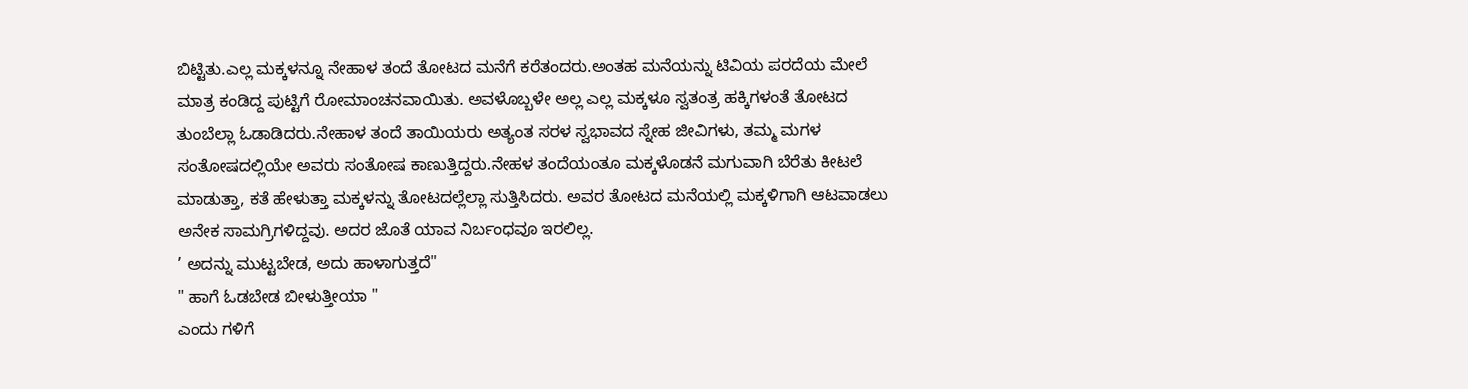ಬಿಟ್ಟಿತು.ಎಲ್ಲ ಮಕ್ಕಳನ್ನೂ ನೇಹಾಳ ತಂದೆ ತೋಟದ ಮನೆಗೆ ಕರೆತಂದರು.ಅಂತಹ ಮನೆಯನ್ನು ಟಿವಿಯ ಪರದೆಯ ಮೇಲೆ ಮಾತ್ರ ಕಂಡಿದ್ದ ಪುಟ್ಟಿಗೆ ರೋಮಾಂಚನವಾಯಿತು. ಅವಳೊಬ್ಬಳೇ ಅಲ್ಲ ಎಲ್ಲ ಮಕ್ಕಳೂ ಸ್ವತಂತ್ರ ಹಕ್ಕಿಗಳಂತೆ ತೋಟದ ತುಂಬೆಲ್ಲಾ ಓಡಾಡಿದರು.ನೇಹಾಳ ತಂದೆ ತಾಯಿಯರು ಅತ್ಯಂತ ಸರಳ ಸ್ವಭಾವದ ಸ್ನೇಹ ಜೀವಿಗಳು, ತಮ್ಮ ಮಗಳ ಸಂತೋಷದಲ್ಲಿಯೇ ಅವರು ಸಂತೋಷ ಕಾಣುತ್ತಿದ್ದರು.ನೇಹಳ ತಂದೆಯಂತೂ ಮಕ್ಕಳೊಡನೆ ಮಗುವಾಗಿ ಬೆರೆತು ಕೀಟಲೆ ಮಾಡುತ್ತಾ, ಕತೆ ಹೇಳುತ್ತಾ ಮಕ್ಕಳನ್ನು ತೋಟದಲ್ಲೆಲ್ಲಾ ಸುತ್ತಿಸಿದರು. ಅವರ ತೋಟದ ಮನೆಯಲ್ಲಿ ಮಕ್ಕಳಿಗಾಗಿ ಆಟವಾಡಲು ಅನೇಕ ಸಾಮಗ್ರಿಗಳಿದ್ದವು. ಅದರ ಜೊತೆ ಯಾವ ನಿರ್ಬಂಧವೂ ಇರಲಿಲ್ಲ.
’ ಅದನ್ನು ಮುಟ್ಟಬೇಡ, ಅದು ಹಾಳಾಗುತ್ತದೆ"
" ಹಾಗೆ ಓಡಬೇಡ ಬೀಳುತ್ತೀಯಾ "
ಎಂದು ಗಳಿಗೆ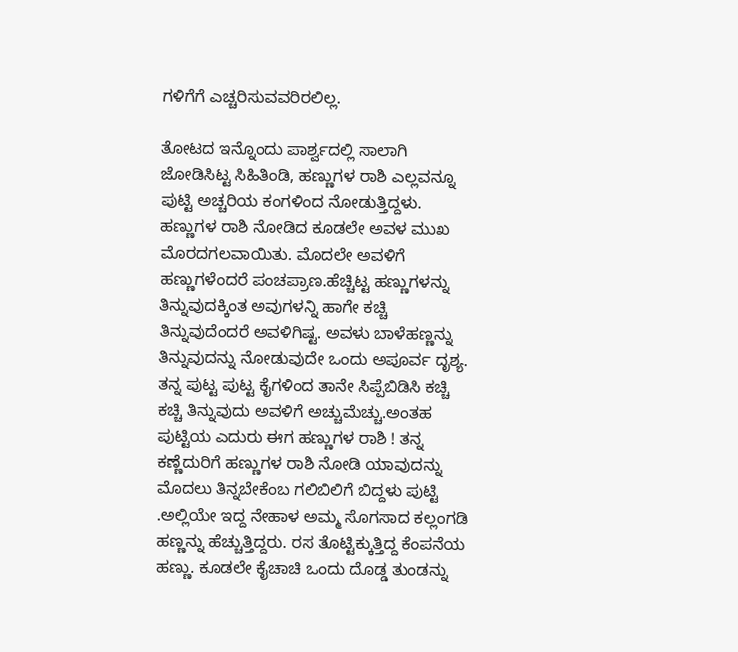ಗಳಿಗೆಗೆ ಎಚ್ಚರಿಸುವವರಿರಲಿಲ್ಲ.

ತೋಟದ ಇನ್ನೊಂದು ಪಾರ್ಶ್ವದಲ್ಲಿ ಸಾಲಾಗಿ ಜೋಡಿಸಿಟ್ಟ ಸಿಹಿತಿಂಡಿ, ಹಣ್ಣುಗಳ ರಾಶಿ ಎಲ್ಲವನ್ನೂ ಪುಟ್ಟಿ ಅಚ್ಚರಿಯ ಕಂಗಳಿಂದ ನೋಡುತ್ತಿದ್ದಳು. ಹಣ್ಣುಗಳ ರಾಶಿ ನೋಡಿದ ಕೂಡಲೇ ಅವಳ ಮುಖ ಮೊರದಗಲವಾಯಿತು. ಮೊದಲೇ ಅವಳಿಗೆ ಹಣ್ಣುಗಳೆಂದರೆ ಪಂಚಪ್ರಾಣ.ಹೆಚ್ಚಿಟ್ಟ ಹಣ್ಣುಗಳನ್ನು ತಿನ್ನುವುದಕ್ಕಿಂತ ಅವುಗಳನ್ನಿ ಹಾಗೇ ಕಚ್ಚಿ ತಿನ್ನುವುದೆಂದರೆ ಅವಳಿಗಿಷ್ಟ. ಅವಳು ಬಾಳೆಹಣ್ಣನ್ನು ತಿನ್ನುವುದನ್ನು ನೋಡುವುದೇ ಒಂದು ಅಪೂರ್ವ ದೃಶ್ಯ. ತನ್ನ ಪುಟ್ಟ ಪುಟ್ಟ ಕೈಗಳಿಂದ ತಾನೇ ಸಿಪ್ಪೆಬಿಡಿಸಿ ಕಚ್ಚಿ ಕಚ್ಚಿ ತಿನ್ನುವುದು ಅವಳಿಗೆ ಅಚ್ಚುಮೆಚ್ಚು.ಅಂತಹ ಪುಟ್ಟಿಯ ಎದುರು ಈಗ ಹಣ್ಣುಗಳ ರಾಶಿ ! ತನ್ನ ಕಣ್ಣೆದುರಿಗೆ ಹಣ್ಣುಗಳ ರಾಶಿ ನೋಡಿ ಯಾವುದನ್ನು ಮೊದಲು ತಿನ್ನಬೇಕೆಂಬ ಗಲಿಬಿಲಿಗೆ ಬಿದ್ದಳು ಪುಟ್ಟಿ .ಅಲ್ಲಿಯೇ ಇದ್ದ ನೇಹಾಳ ಅಮ್ಮ ಸೊಗಸಾದ ಕಲ್ಲಂಗಡಿ ಹಣ್ಣನ್ನು ಹೆಚ್ಚುತ್ತಿದ್ದರು. ರಸ ತೊಟ್ಟಿಕ್ಕುತ್ತಿದ್ದ ಕೆಂಪನೆಯ ಹಣ್ಣು. ಕೂಡಲೇ ಕೈಚಾಚಿ ಒಂದು ದೊಡ್ಡ ತುಂಡನ್ನು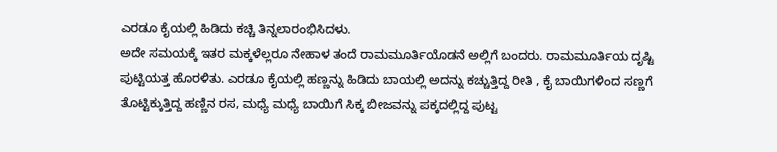ಎರಡೂ ಕೈಯಲ್ಲಿ ಹಿಡಿದು ಕಚ್ಚಿ ತಿನ್ನಲಾರಂಭಿಸಿದಳು.
ಅದೇ ಸಮಯಕ್ಕೆ ಇತರ ಮಕ್ಕಳೆಲ್ಲರೂ ನೇಹಾಳ ತಂದೆ ರಾಮಮೂರ್ತಿಯೊಡನೆ ಅಲ್ಲಿಗೆ ಬಂದರು. ರಾಮಮೂರ್ತಿಯ ದೃಷ್ಟಿ ಪುಟ್ಟಿಯತ್ತ ಹೊರಳಿತು. ಎರಡೂ ಕೈಯಲ್ಲಿ ಹಣ್ಣನ್ನು ಹಿಡಿದು ಬಾಯಲ್ಲಿ ಅದನ್ನು ಕಚ್ಚುತ್ತಿದ್ದ ರೀತಿ , ಕೈ ಬಾಯಿಗಳಿಂದ ಸಣ್ಣಗೆ ತೊಟ್ಟಿಕ್ಕುತ್ತಿದ್ದ ಹಣ್ಣಿನ ರಸ, ಮಧ್ಯೆ ಮಧ್ಯೆ ಬಾಯಿಗೆ ಸಿಕ್ಕ ಬೀಜವನ್ನು ಪಕ್ಕದಲ್ಲಿದ್ದ ಪುಟ್ಟ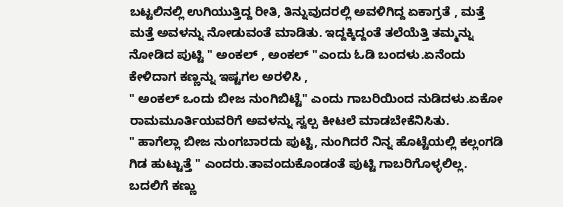ಬಟ್ಟಲಿನಲ್ಲಿ ಉಗಿಯುತ್ತಿದ್ದ ರೀತಿ, ತಿನ್ನುವುದರಲ್ಲಿ ಅವಳಿಗಿದ್ದ ಏಕಾಗ್ರತೆ , ಮತ್ತೆ ಮತ್ತೆ ಅವಳನ್ನು ನೋಡುವಂತೆ ಮಾಡಿತು. ಇದ್ದಕ್ಕಿದ್ದಂತೆ ತಲೆಯೆತ್ತಿ ತಮ್ಮನ್ನು ನೋಡಿದ ಪುಟ್ಟಿ " ಅಂಕಲ್ , ಅಂಕಲ್ "ಎಂದು ಓಡಿ ಬಂದಳು.ಏನೆಂದು ಕೇಳಿದಾಗ ಕಣ್ಣನ್ನು ಇಷ್ಟಗಲ ಅರಳಿಸಿ ,
" ಅಂಕಲ್ ಒಂದು ಬೀಜ ನುಂಗಿಬಿಟ್ಟೆ" ಎಂದು ಗಾಬರಿಯಿಂದ ನುಡಿದಳು.ಏಕೋ ರಾಮಮೂರ್ತಿಯವರಿಗೆ ಅವಳನ್ನು ಸ್ವಲ್ಪ ಕೀಟಲೆ ಮಾಡಬೇಕೆನಿಸಿತು.
" ಹಾಗೆಲ್ಲಾ ಬೀಜ ನುಂಗಬಾರದು ಪುಟ್ಟಿ, ನುಂಗಿದರೆ ನಿನ್ನ ಹೊಟ್ಟೆಯಲ್ಲಿ ಕಲ್ಲಂಗಡಿ ಗಿಡ ಹುಟ್ಟುತ್ತೆ " ಎಂದರು.ತಾವಂದುಕೊಂಡಂತೆ ಪುಟ್ಟಿ ಗಾಬರಿಗೊಳ್ಳಲಿಲ್ಲ. ಬದಲಿಗೆ ಕಣ್ಣು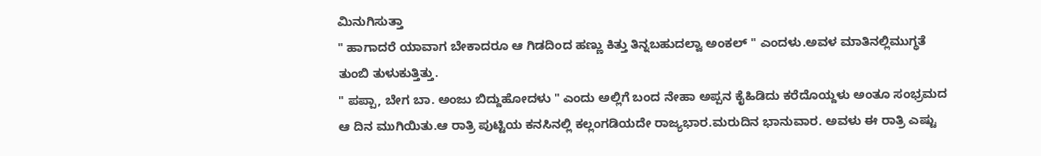ಮಿನುಗಿಸುತ್ತಾ
" ಹಾಗಾದರೆ ಯಾವಾಗ ಬೇಕಾದರೂ ಆ ಗಿಡದಿಂದ ಹಣ್ಣು ಕಿತ್ತು ತಿನ್ನಬಹುದಲ್ವಾ ಅಂಕಲ್ " ಎಂದಳು.ಅವಳ ಮಾತಿನಲ್ಲಿಮುಗ್ಧತೆ ತುಂಬಿ ತುಳುಕುತ್ತಿತ್ತು.
" ಪಪ್ಪಾ, ಬೇಗ ಬಾ. ಅಂಜು ಬಿದ್ದುಹೋದಳು " ಎಂದು ಅಲ್ಲಿಗೆ ಬಂದ ನೇಹಾ ಅಪ್ಪನ ಕೈಹಿಡಿದು ಕರೆದೊಯ್ದಳು ಅಂತೂ ಸಂಭ್ರಮದ ಆ ದಿನ ಮುಗಿಯಿತು.ಆ ರಾತ್ರಿ ಪುಟ್ಟಿಯ ಕನಸಿನಲ್ಲಿ ಕಲ್ಲಂಗಡಿಯದೇ ರಾಜ್ಯಭಾರ.ಮರುದಿನ ಭಾನುವಾರ. ಅವಳು ಈ ರಾತ್ರಿ ಎಷ್ಟು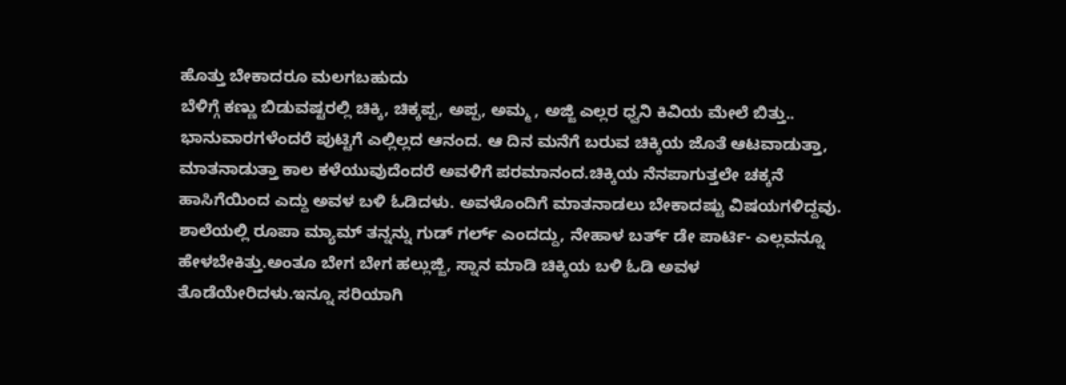ಹೊತ್ತು ಬೇಕಾದರೂ ಮಲಗಬಹುದು
ಬೆಳಿಗ್ಗೆ ಕಣ್ಣು ಬಿಡುವಷ್ಟರಲ್ಲಿ ಚಿಕ್ಕಿ, ಚಿಕ್ಕಪ್ಪ, ಅಪ್ಪ, ಅಮ್ಮ , ಅಜ್ಜಿ ಎಲ್ಲರ ಧ್ವನಿ ಕಿವಿಯ ಮೇಲೆ ಬಿತ್ತು.. ಭಾನುವಾರಗಳೆಂದರೆ ಪುಟ್ಟಿಗೆ ಎಲ್ಲಿಲ್ಲದ ಆನಂದ. ಆ ದಿನ ಮನೆಗೆ ಬರುವ ಚಿಕ್ಕಿಯ ಜೊತೆ ಆಟವಾಡುತ್ತಾ, ಮಾತನಾಡುತ್ತಾ ಕಾಲ ಕಳೆಯುವುದೆಂದರೆ ಅವಳಿಗೆ ಪರಮಾನಂದ.ಚಿಕ್ಕಿಯ ನೆನಪಾಗುತ್ತಲೇ ಚಕ್ಕನೆ ಹಾಸಿಗೆಯಿಂದ ಎದ್ದು ಅವಳ ಬಳಿ ಓಡಿದಳು. ಅವಳೊಂದಿಗೆ ಮಾತನಾಡಲು ಬೇಕಾದಷ್ಟು ವಿಷಯಗಳಿದ್ದವು. ಶಾಲೆಯಲ್ಲಿ ರೂಪಾ ಮ್ಯಾಮ್ ತನ್ನನ್ನು ಗುಡ್ ಗರ್ಲ್ ಎಂದದ್ದು, ನೇಹಾಳ ಬರ್ತ್ ಡೇ ಪಾರ್ಟಿ- ಎಲ್ಲವನ್ನೂ ಹೇಳಬೇಕಿತ್ತು.ಅಂತೂ ಬೇಗ ಬೇಗ ಹಲ್ಲುಜ್ಜಿ, ಸ್ನಾನ ಮಾಡಿ ಚಿಕ್ಕಿಯ ಬಳಿ ಓಡಿ ಅವಳ ತೊಡೆಯೇರಿದಳು.ಇನ್ನೂ ಸರಿಯಾಗಿ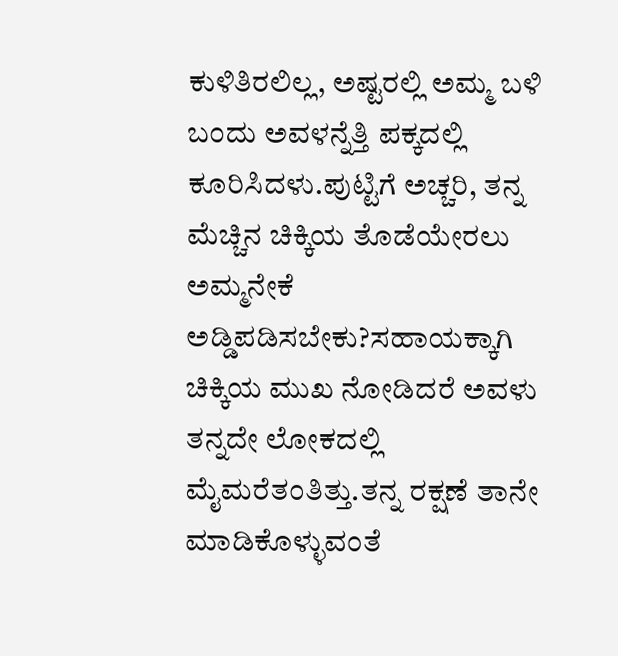ಕುಳಿತಿರಲಿಲ್ಲ, ಅಷ್ಟರಲ್ಲಿ ಅಮ್ಮ ಬಳಿ ಬಂದು ಅವಳನ್ನೆತ್ತಿ ಪಕ್ಕದಲ್ಲಿ ಕೂರಿಸಿದಳು.ಪುಟ್ಟಿಗೆ ಅಚ್ಚರಿ, ತನ್ನ ಮೆಚ್ಚಿನ ಚಿಕ್ಕಿಯ ತೊಡೆಯೇರಲು ಅಮ್ಮನೇಕೆ ಅಡ್ಡಿಪಡಿಸಬೇಕು?ಸಹಾಯಕ್ಕಾಗಿ ಚಿಕ್ಕಿಯ ಮುಖ ನೋಡಿದರೆ ಅವಳು ತನ್ನದೇ ಲೋಕದಲ್ಲಿ ಮೈಮರೆತಂತಿತ್ತು.ತನ್ನ ರಕ್ಷಣೆ ತಾನೇ ಮಾಡಿಕೊಳ್ಳುವಂತೆ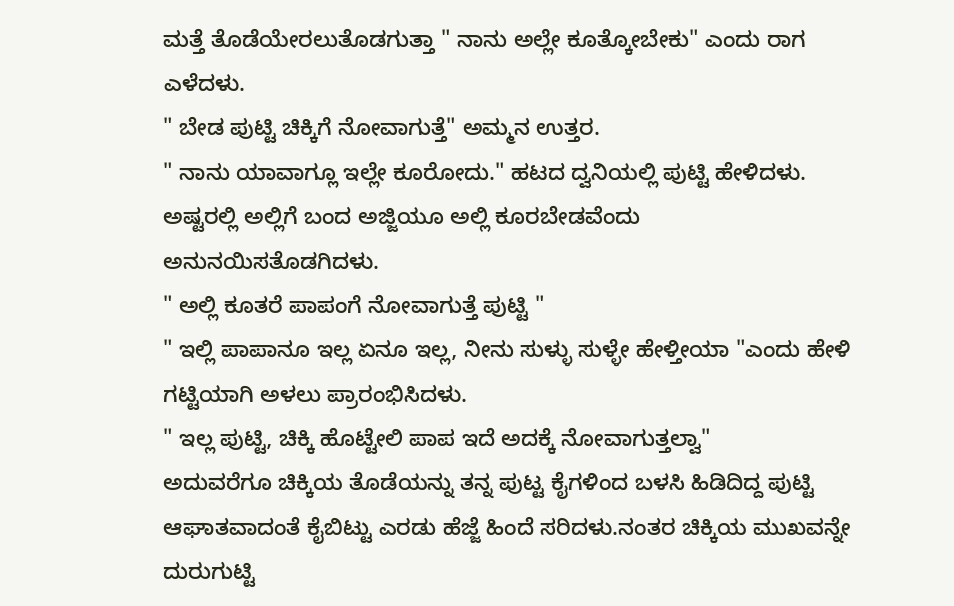ಮತ್ತೆ ತೊಡೆಯೇರಲುತೊಡಗುತ್ತಾ " ನಾನು ಅಲ್ಲೇ ಕೂತ್ಕೋಬೇಕು" ಎಂದು ರಾಗ ಎಳೆದಳು.
" ಬೇಡ ಪುಟ್ಟಿ ಚಿಕ್ಕಿಗೆ ನೋವಾಗುತ್ತೆ" ಅಮ್ಮನ ಉತ್ತರ.
" ನಾನು ಯಾವಾಗ್ಲೂ ಇಲ್ಲೇ ಕೂರೋದು." ಹಟದ ದ್ವನಿಯಲ್ಲಿ ಪುಟ್ಟಿ ಹೇಳಿದಳು.
ಅಷ್ಟರಲ್ಲಿ ಅಲ್ಲಿಗೆ ಬಂದ ಅಜ್ಜಿಯೂ ಅಲ್ಲಿ ಕೂರಬೇಡವೆಂದು ಅನುನಯಿಸತೊಡಗಿದಳು.
" ಅಲ್ಲಿ ಕೂತರೆ ಪಾಪಂಗೆ ನೋವಾಗುತ್ತೆ ಪುಟ್ಟಿ "
" ಇಲ್ಲಿ ಪಾಪಾನೂ ಇಲ್ಲ ಏನೂ ಇಲ್ಲ, ನೀನು ಸುಳ್ಳು ಸುಳ್ಳೇ ಹೇಳ್ತೀಯಾ "ಎಂದು ಹೇಳಿ ಗಟ್ಟಿಯಾಗಿ ಅಳಲು ಪ್ರಾರಂಭಿಸಿದಳು.
" ಇಲ್ಲ ಪುಟ್ಟಿ, ಚಿಕ್ಕಿ ಹೊಟ್ಟೇಲಿ ಪಾಪ ಇದೆ ಅದಕ್ಕೆ ನೋವಾಗುತ್ತಲ್ವಾ"
ಅದುವರೆಗೂ ಚಿಕ್ಕಿಯ ತೊಡೆಯನ್ನು ತನ್ನ ಪುಟ್ಟ ಕೈಗಳಿಂದ ಬಳಸಿ ಹಿಡಿದಿದ್ದ ಪುಟ್ಟಿ ಆಘಾತವಾದಂತೆ ಕೈಬಿಟ್ಟು ಎರಡು ಹೆಜ್ಜೆ ಹಿಂದೆ ಸರಿದಳು.ನಂತರ ಚಿಕ್ಕಿಯ ಮುಖವನ್ನೇ ದುರುಗುಟ್ಟಿ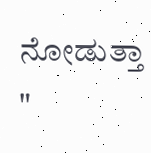ನೋಡುತ್ತಾ
"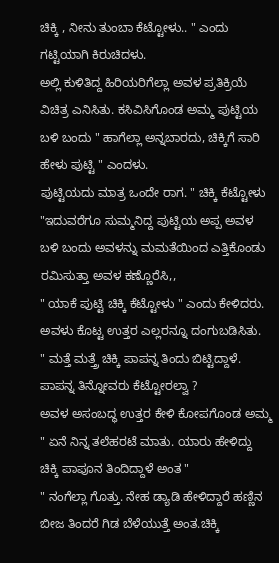ಚಿಕ್ಕಿ , ನೀನು ತುಂಬಾ ಕೆಟ್ಟೋಳು.. " ಎಂದು ಗಟ್ಟಿಯಾಗಿ ಕಿರುಚಿದಳು.
ಅಲ್ಲಿ ಕುಳಿತಿದ್ದ ಹಿರಿಯರಿಗೆಲ್ಲಾ ಅವಳ ಪ್ರತಿಕ್ರಿಯೆ ವಿಚಿತ್ರ ಎನಿಸಿತು. ಕಸಿವಿಸಿಗೊಂಡ ಅಮ್ಮ ಪುಟ್ಟಿಯ ಬಳಿ ಬಂದು " ಹಾಗೆಲ್ಲಾ ಅನ್ನಬಾರದು, ಚಿಕ್ಕಿಗೆ ಸಾರಿ ಹೇಳು ಪುಟ್ಟಿ " ಎಂದಳು.
ಪುಟ್ಟಿಯದು ಮಾತ್ರ ಒಂದೇ ರಾಗ. " ಚಿಕ್ಕಿ ಕೆಟ್ಟೋಳು "ಇದುವರೆಗೂ ಸುಮ್ಮನಿದ್ದ ಪುಟ್ಟಿಯ ಅಪ್ಪ ಅವಳ ಬಳಿ ಬಂದು ಅವಳನ್ನು ಮಮತೆಯಿಂದ ಎತ್ತಿಕೊಂಡು ರಮಿಸುತ್ತಾ ಅವಳ ಕಣ್ಣೊರೆಸಿ,,
" ಯಾಕೆ ಪುಟ್ಟಿ ಚಿಕ್ಕಿ ಕೆಟ್ಟೋಳು " ಎಂದು ಕೇಳಿದರು.
ಅವಳು ಕೊಟ್ಟ ಉತ್ತರ ಎಲ್ಲರನ್ನೂ ದಂಗುಬಡಿಸಿತು.
" ಮತ್ತೆ ಮತ್ತ್ರೆ ಚಿಕ್ಕಿ ಪಾಪನ್ನ ತಿಂದು ಬಿಟ್ಟಿದ್ದಾಳೆ. ಪಾಪನ್ನ ತಿನ್ನೋವರು ಕೆಟ್ಟೋರಲ್ವಾ ?
ಅವಳ ಅಸಂಬದ್ಧ ಉತ್ತರ ಕೇಳಿ ಕೋಪಗೊಂಡ ಅಮ್ಮ " ಏನೆ ನಿನ್ನ ತಲೆಹರಟೆ ಮಾತು. ಯಾರು ಹೇಳಿದ್ದು ಚಿಕ್ಕಿ ಪಾಪೂನ ತಿಂದಿದ್ದಾಳೆ ಅಂತ "
" ನಂಗೆಲ್ಲಾ ಗೊತ್ತು. ನೇಹ ಡ್ಯಾಡಿ ಹೇಳಿದ್ದಾರೆ ಹಣ್ಣಿನ ಬೀಜ ತಿಂದರೆ ಗಿಡ ಬೆಳೆಯುತ್ತೆ ಅಂತ.ಚಿಕ್ಕಿ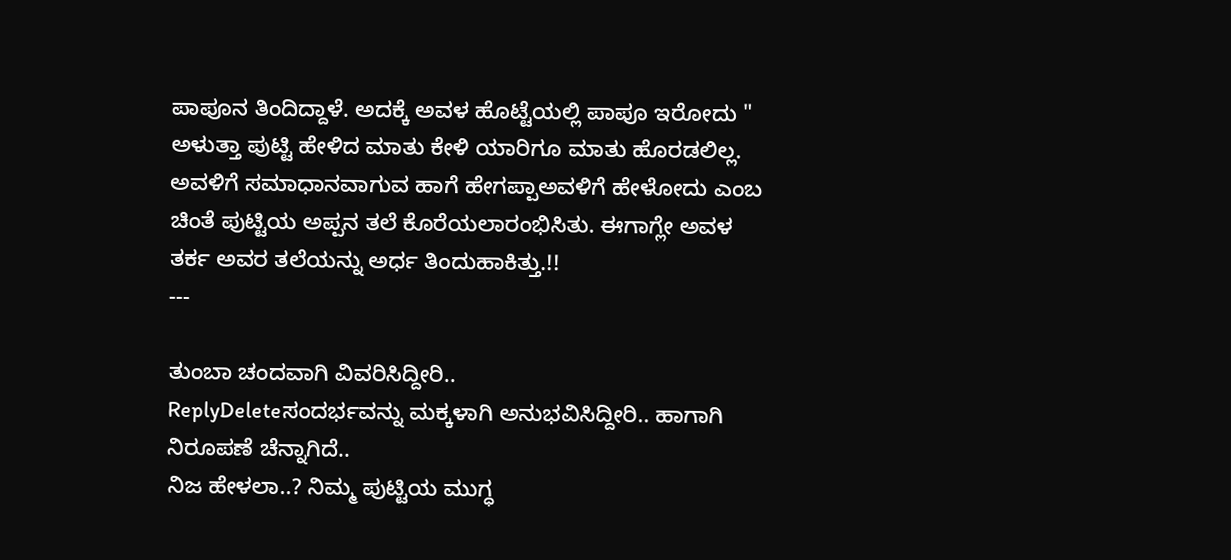ಪಾಪೂನ ತಿಂದಿದ್ದಾಳೆ. ಅದಕ್ಕೆ ಅವಳ ಹೊಟ್ಟೆಯಲ್ಲಿ ಪಾಪೂ ಇರೋದು "
ಅಳುತ್ತಾ ಪುಟ್ಟಿ ಹೇಳಿದ ಮಾತು ಕೇಳಿ ಯಾರಿಗೂ ಮಾತು ಹೊರಡಲಿಲ್ಲ. ಅವಳಿಗೆ ಸಮಾಧಾನವಾಗುವ ಹಾಗೆ ಹೇಗಪ್ಪಾಅವಳಿಗೆ ಹೇಳೋದು ಎಂಬ ಚಿಂತೆ ಪುಟ್ಟಿಯ ಅಪ್ಪನ ತಲೆ ಕೊರೆಯಲಾರಂಭಿಸಿತು. ಈಗಾಗ್ಲೇ ಅವಳ ತರ್ಕ ಅವರ ತಲೆಯನ್ನು ಅರ್ಧ ತಿಂದುಹಾಕಿತ್ತು.!!
---

ತುಂಬಾ ಚಂದವಾಗಿ ವಿವರಿಸಿದ್ದೀರಿ..
ReplyDeleteಸಂದರ್ಭವನ್ನು ಮಕ್ಕಳಾಗಿ ಅನುಭವಿಸಿದ್ದೀರಿ.. ಹಾಗಾಗಿ ನಿರೂಪಣೆ ಚೆನ್ನಾಗಿದೆ..
ನಿಜ ಹೇಳಲಾ..? ನಿಮ್ಮ ಪುಟ್ಟಿಯ ಮುಗ್ಧ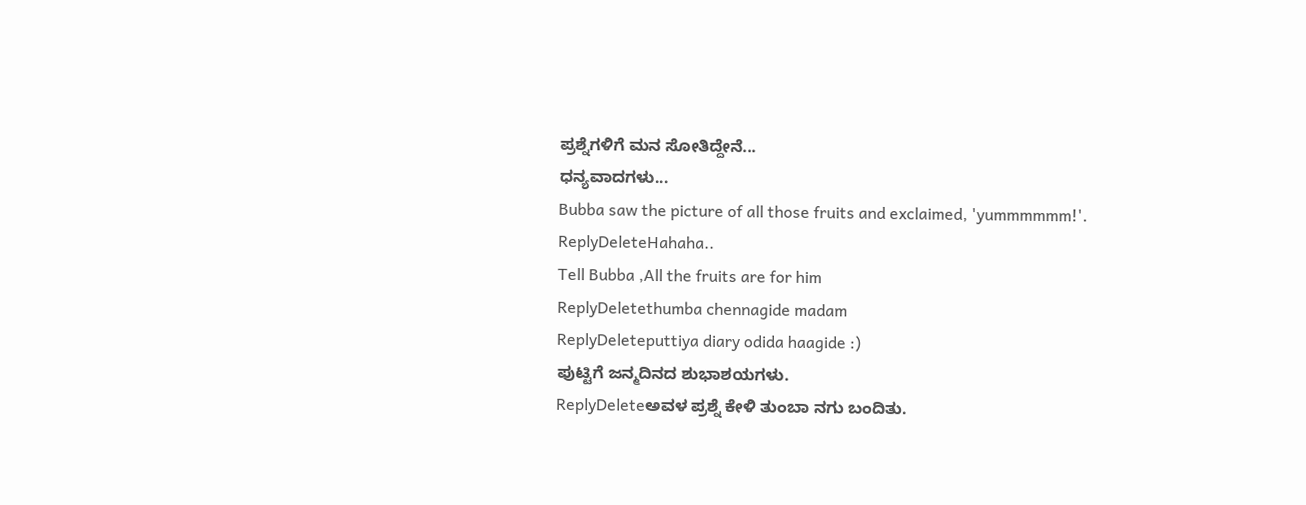ಪ್ರಶ್ನೆಗಳಿಗೆ ಮನ ಸೋತಿದ್ದೇನೆ...
ಧನ್ಯವಾದಗಳು...
Bubba saw the picture of all those fruits and exclaimed, 'yummmmmm!'.
ReplyDeleteHahaha..
Tell Bubba ,All the fruits are for him
ReplyDeletethumba chennagide madam
ReplyDeleteputtiya diary odida haagide :)
ಪುಟ್ಟಿಗೆ ಜನ್ಮದಿನದ ಶುಭಾಶಯಗಳು.
ReplyDeleteಅವಳ ಪ್ರಶ್ನೆ ಕೇಳಿ ತುಂಬಾ ನಗು ಬಂದಿತು.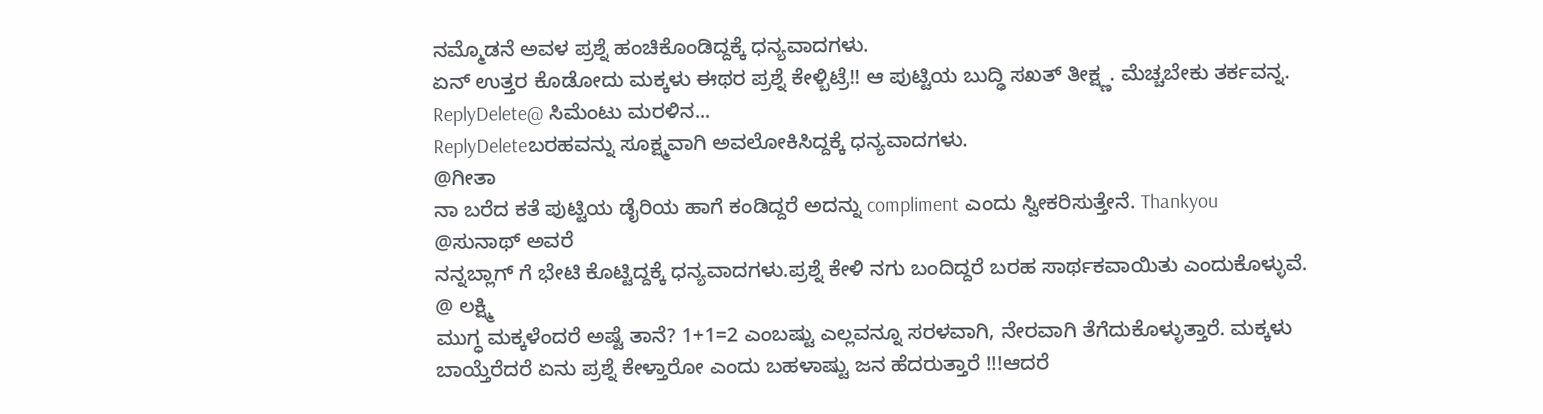ನಮ್ಮೊಡನೆ ಅವಳ ಪ್ರಶ್ನೆ ಹಂಚಿಕೊಂಡಿದ್ದಕ್ಕೆ ಧನ್ಯವಾದಗಳು.
ಏನ್ ಉತ್ತರ ಕೊಡೋದು ಮಕ್ಕಳು ಈಥರ ಪ್ರಶ್ನೆ ಕೇಳ್ಬಿಟ್ರೆ!! ಆ ಪುಟ್ಟಿಯ ಬುದ್ಢಿ ಸಖತ್ ತೀಕ್ಷ್ಣ. ಮೆಚ್ಚಬೇಕು ತರ್ಕವನ್ನ.
ReplyDelete@ ಸಿಮೆಂಟು ಮರಳಿನ...
ReplyDeleteಬರಹವನ್ನು ಸೂಕ್ಷ್ಮವಾಗಿ ಅವಲೋಕಿಸಿದ್ದಕ್ಕೆ ಧನ್ಯವಾದಗಳು.
@ಗೀತಾ
ನಾ ಬರೆದ ಕತೆ ಪುಟ್ಟಿಯ ಡೈರಿಯ ಹಾಗೆ ಕಂಡಿದ್ದರೆ ಅದನ್ನು compliment ಎಂದು ಸ್ವೀಕರಿಸುತ್ತೇನೆ. Thankyou
@ಸುನಾಥ್ ಅವರೆ
ನನ್ನಬ್ಲಾಗ್ ಗೆ ಭೇಟಿ ಕೊಟ್ಟಿದ್ದಕ್ಕೆ ಧನ್ಯವಾದಗಳು.ಪ್ರಶ್ನೆ ಕೇಳಿ ನಗು ಬಂದಿದ್ದರೆ ಬರಹ ಸಾರ್ಥಕವಾಯಿತು ಎಂದುಕೊಳ್ಳುವೆ.
@ ಲಕ್ಷ್ಮಿ
ಮುಗ್ಧ ಮಕ್ಕಳೆಂದರೆ ಅಷ್ಟೆ ತಾನೆ? 1+1=2 ಎಂಬಷ್ಟು ಎಲ್ಲವನ್ನೂ ಸರಳವಾಗಿ, ನೇರವಾಗಿ ತೆಗೆದುಕೊಳ್ಳುತ್ತಾರೆ. ಮಕ್ಕಳು ಬಾಯ್ತೆರೆದರೆ ಏನು ಪ್ರಶ್ನೆ ಕೇಳ್ತಾರೋ ಎಂದು ಬಹಳಾಷ್ಟು ಜನ ಹೆದರುತ್ತಾರೆ !!!ಆದರೆ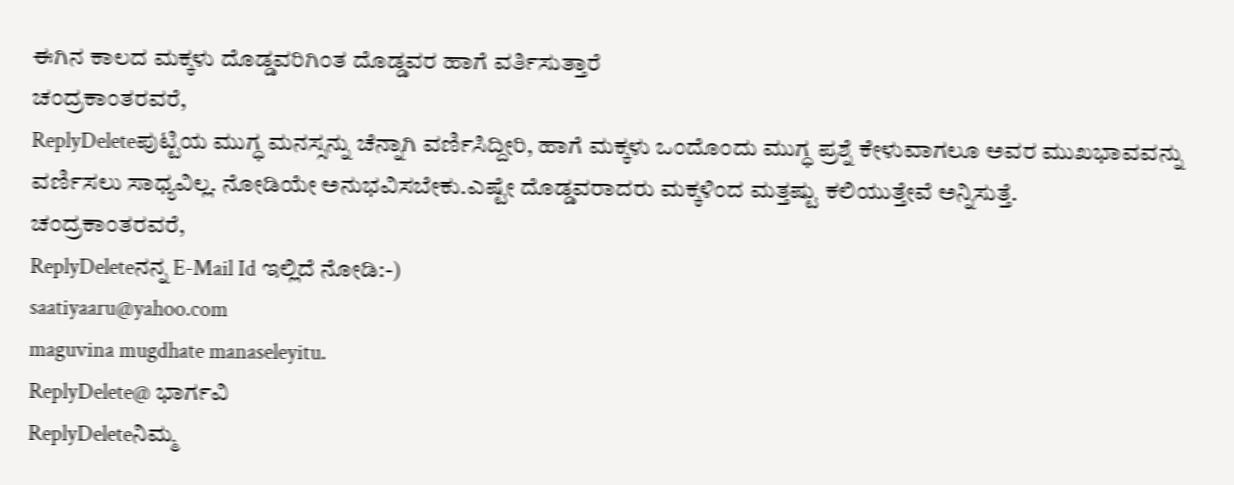ಈಗಿನ ಕಾಲದ ಮಕ್ಕಳು ದೊಡ್ಡವರಿಗಿಂತ ದೊಡ್ಡವರ ಹಾಗೆ ವರ್ತಿಸುತ್ತಾರೆ
ಚಂದ್ರಕಾಂತರವರೆ,
ReplyDeleteಪುಟ್ಟಿಯ ಮುಗ್ಧ ಮನಸ್ಸನ್ನು ಚೆನ್ನಾಗಿ ವರ್ಣಿಸಿದ್ದೀರಿ, ಹಾಗೆ ಮಕ್ಕಳು ಒಂದೊಂದು ಮುಗ್ಧ ಪ್ರಶ್ನೆ ಕೇಳುವಾಗಲೂ ಅವರ ಮುಖಭಾವವನ್ನು ವರ್ಣಿಸಲು ಸಾಧ್ಯವಿಲ್ಲ. ನೋಡಿಯೇ ಅನುಭವಿಸಬೇಕು.ಎಷ್ಟೇ ದೊಡ್ಡವರಾದರು ಮಕ್ಕಳಿಂದ ಮತ್ತಷ್ಟು ಕಲಿಯುತ್ತೇವೆ ಅನ್ನಿಸುತ್ತೆ.
ಚಂದ್ರಕಾಂತರವರೆ,
ReplyDeleteನನ್ನ E-Mail Id ಇಲ್ಲಿದೆ ನೋಡಿ:-)
saatiyaaru@yahoo.com
maguvina mugdhate manaseleyitu.
ReplyDelete@ ಭಾರ್ಗವಿ
ReplyDeleteನಿಮ್ಮ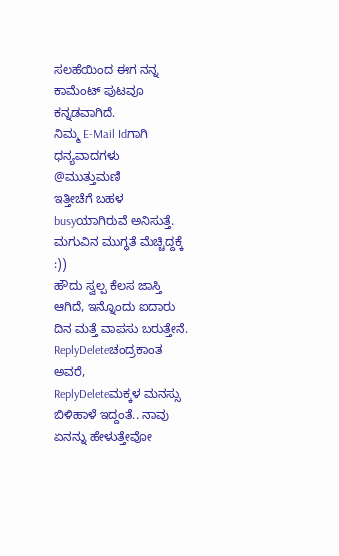ಸಲಹೆಯಿಂದ ಈಗ ನನ್ನ ಕಾಮೆಂಟ್ ಪುಟವೂ ಕನ್ನಡವಾಗಿದೆ.
ನಿಮ್ಮ E-Mail Idಗಾಗಿ ಧನ್ಯವಾದಗಳು
@ಮುತ್ತುಮಣಿ
ಇತ್ತೀಚೆಗೆ ಬಹಳ busyಯಾಗಿರುವೆ ಅನಿಸುತ್ತೆ.
ಮಗುವಿನ ಮುಗ್ಧತೆ ಮೆಚ್ಚಿದ್ದಕ್ಕೆ :))
ಹೌದು ಸ್ವಲ್ಪ ಕೆಲಸ ಜಾಸ್ತಿ ಆಗಿದೆ, ಇನ್ನೊಂದು ಐದಾರು ದಿನ ಮತ್ತೆ ವಾಪಸು ಬರುತ್ತೇನೆ.
ReplyDeleteಚಂದ್ರಕಾಂತ ಅವರೆ,
ReplyDeleteಮಕ್ಕಳ ಮನಸ್ಸು ಬಿಳಿಹಾಳೆ ಇದ್ದಂತೆ.. ನಾವು ಏನನ್ನು ಹೇಳುತ್ತೇವೋ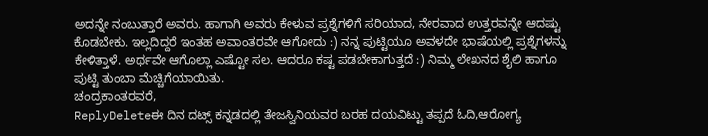ಅದನ್ನೇ ನಂಬುತ್ತಾರೆ ಅವರು. ಹಾಗಾಗಿ ಅವರು ಕೇಳುವ ಪ್ರಶ್ನೆಗಳಿಗೆ ಸರಿಯಾದ, ನೇರವಾದ ಉತ್ತರವನ್ನೇ ಆದಷ್ಟು ಕೊಡಬೇಕು. ಇಲ್ಲದಿದ್ದರೆ ಇಂತಹ ಅವಾಂತರವೇ ಆಗೋದು :) ನನ್ನ ಪುಟ್ಟಿಯೂ ಅವಳದೇ ಭಾಷೆಯಲ್ಲಿ ಪ್ರಶ್ನೆಗಳನ್ನು ಕೇಳಿತ್ತಾಳೆ. ಅರ್ಥವೇ ಆಗೊಲ್ಲಾ ಎಷ್ಟೋ ಸಲ. ಆದರೂ ಕಷ್ಟ ಪಡಬೇಕಾಗುತ್ತದೆ :) ನಿಮ್ಮ ಲೇಖನದ ಶೈಲಿ ಹಾಗೂ ಪುಟ್ಟಿ ತುಂಬಾ ಮೆಚ್ಚಿಗೆಯಾಯಿತು.
ಚಂದ್ರಕಾಂತರವರೆ,
ReplyDeleteಈ ದಿನ ದಟ್ಸ್ ಕನ್ನಡದಲ್ಲಿ ತೇಜಸ್ವಿನಿಯವರ ಬರಹ ದಯವಿಟ್ಟು ತಪ್ಪದೆ ಓದಿ,ಆರೋಗ್ಯ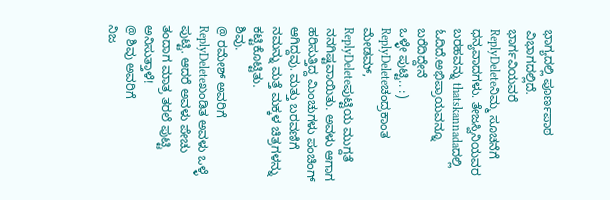ಭಾಗ್ಯದಲ್ಲಿ ಪೂರ್ಣಪಾಠ ವಿಭಾಗದಲ್ಲಿದೆ.
ಭಾರ್ಗವಿಯವರೆ
ReplyDeleteನಿಮ್ಮ ಸೂಚನೆಗೆ ಧನ್ಯವಾದಗಳು. ತೇಜಸ್ವಿನಿಯವರ ಬರಹವನ್ನು thatskannadaದಲ್ಲಿ ಓದಿದೆ.ಅಭಿಪ್ರಾಯವನ್ನೂ ಬರೆದಿದ್ದೇನೆ
ಒಳ್ಳೇ ಪುಟ್ಟಿ.. :)
ReplyDeleteಚಂದ್ರಕಾಂತ ಮೇಡಮ್,
ReplyDeleteಪುಟ್ಟಿಯ ಮುಗ್ದತೆ ನನಗಿಷ್ಟವಾಯಿತು. ಅವಳು ಆಗಾಗ ಹರಿಸುತ್ತಿದ್ದ ಮಿಂಚುಗಳು ಪಂಚಿಂಗ್ ಆಗಿದ್ದವು. ಮತ್ತು ಬರವಣಿಗೆ ನಮನ್ನು ಮತ್ತೆ ಮಕ್ಕಳ ಚಿತ್ರಗಳನ್ನು ಕಟ್ಟಿಕೊಟ್ಟಿತು.
ಶಿವು.
@ ರಮೇಶ್ ಅವರಿಗೆ
ReplyDeleteಖಂಡಿತ ಅವಳು ಒಳ್ಳೆ ಪುಟ್ಟಿ. ಆದರೆ ಅವಳು ಪೇಚು ತಂದಾಗ ಮಾತ್ರ ತರಲೆ ಪುಟ್ಟಿ ಅನಿಸುತ್ತಾಳೆ!
@ ಶಿವು ಅವರಿಗೆ
ನಿಜ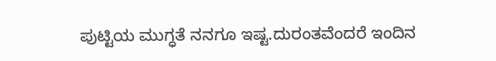ಪುಟ್ಟಿಯ ಮುಗ್ಧತೆ ನನಗೂ ಇಷ್ಟ.ದುರಂತವೆಂದರೆ ಇಂದಿನ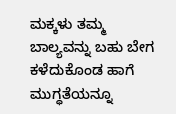ಮಕ್ಕಳು ತಮ್ಮ ಬಾಲ್ಯವನ್ನು ಬಹು ಬೇಗ ಕಳೆದುಕೊಂಡ ಹಾಗೆ ಮುಗ್ಧತೆಯನ್ನೂ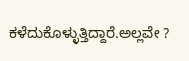ಕಳೆದುಕೊಳ್ಳುತ್ತಿದ್ದಾರೆ.ಅಲ್ಲವೇ ?